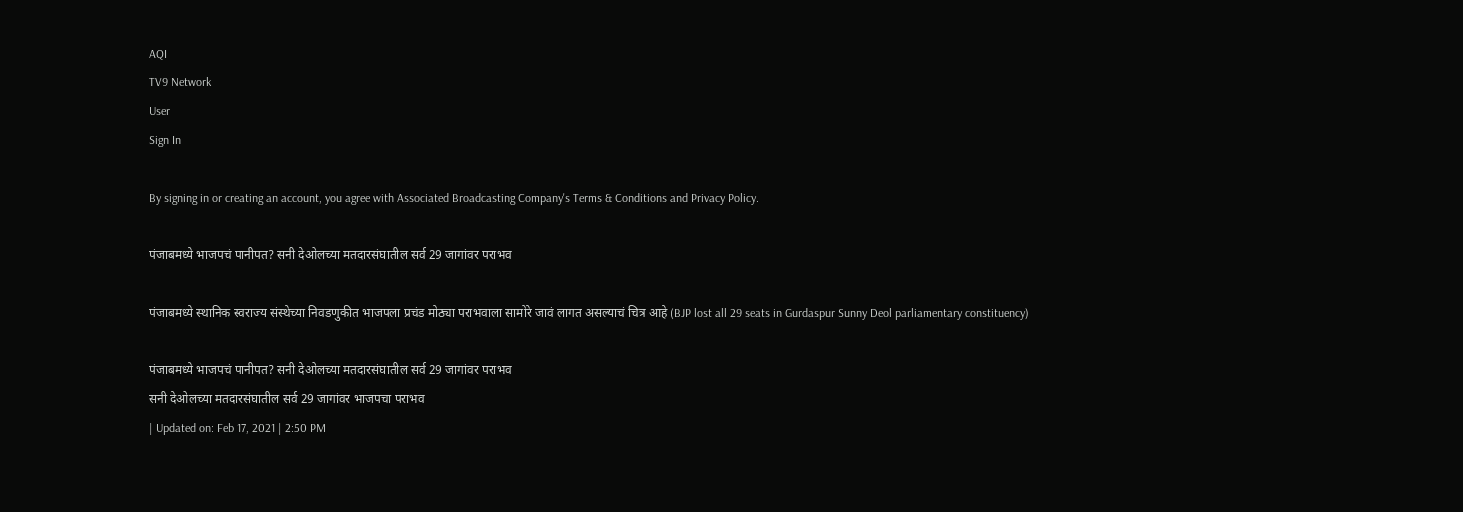AQI
TV9 Network
User
Sign In

By signing in or creating an account, you agree with Associated Broadcasting Company's Terms & Conditions and Privacy Policy.

पंजाबमध्ये भाजपचं पानीपत? सनी देओलच्या मतदारसंघातील सर्व 29 जागांवर पराभव

पंजाबमध्ये स्थानिक स्वराज्य संस्थेच्या निवडणुकीत भाजपला प्रचंड मोठ्या पराभवाला सामोरे जावं लागत असल्याचं चित्र आहे (BJP lost all 29 seats in Gurdaspur Sunny Deol parliamentary constituency)

पंजाबमध्ये भाजपचं पानीपत? सनी देओलच्या मतदारसंघातील सर्व 29 जागांवर पराभव
सनी देओलच्या मतदारसंघातील सर्व 29 जागांवर भाजपचा पराभव
| Updated on: Feb 17, 2021 | 2:50 PM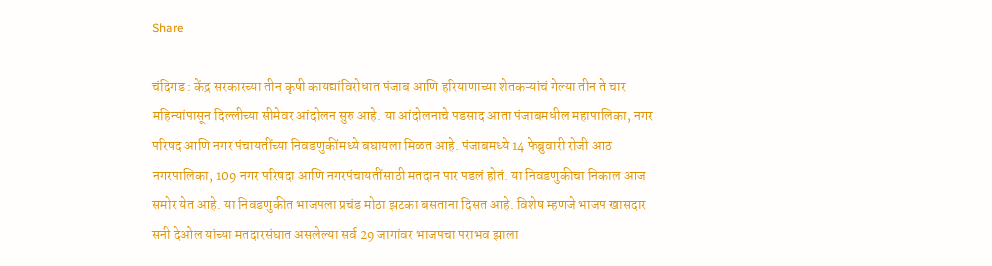Share

चंदिगड : केंद्र सरकारच्या तीन कृषी कायद्यांविरोधात पंजाब आणि हरियाणाच्या शेतकऱ्यांचं गेल्या तीन ते चार महिन्यांपासून दिल्लीच्या सीमेवर आंदोलन सुरु आहे. या आंदोलनाचे पडसाद आता पंजाबमधील महापालिका, नगर परिषद आणि नगर पंचायतींच्या निवडणुकींमध्ये बघायला मिळत आहे. पंजाबमध्ये 14 फेब्रुवारी रोजी आठ नगरपालिका, 109 नगर परिषदा आणि नगरपंचायतींसाठी मतदान पार पडलं होतं. या निवडणुकीचा निकाल आज समोर येत आहे. या निवडणुकीत भाजपला प्रचंड मोठा झटका बसताना दिसत आहे. विशेष म्हणजे भाजप खासदार सनी देओल यांच्या मतदारसंघात असलेल्या सर्व 29 जागांवर भाजपचा पराभव झाला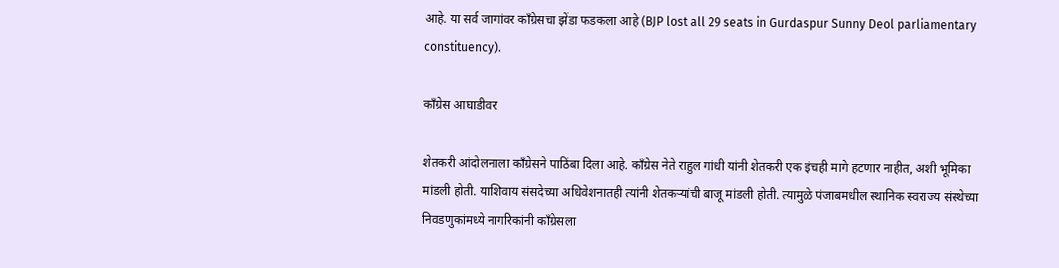आहे. या सर्व जागांवर काँग्रेसचा झेंडा फडकला आहे (BJP lost all 29 seats in Gurdaspur Sunny Deol parliamentary constituency).

काँग्रेस आघाडीवर

शेतकरी आंदोलनाला काँग्रेसने पाठिंबा दिला आहे. काँग्रेस नेते राहुल गांधी यांनी शेतकरी एक इंचही मागे हटणार नाहीत, अशी भूमिका मांडली होती. याशिवाय संसदेच्या अधिवेशनातही त्यांनी शेतकऱ्यांची बाजू मांडली होती. त्यामुळे पंजाबमधील स्थानिक स्वराज्य संस्थेच्या निवडणुकांमध्ये नागरिकांनी काँग्रेसला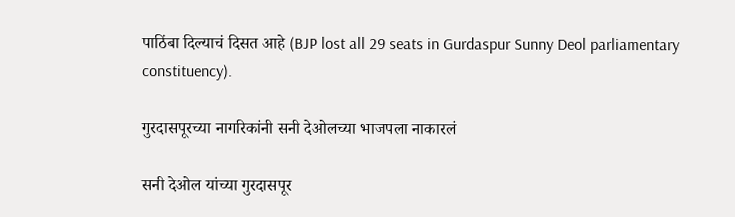पाठिंबा दिल्याचं दिसत आहे (BJP lost all 29 seats in Gurdaspur Sunny Deol parliamentary constituency).

गुरदासपूरच्या नागरिकांनी सनी देओलच्या भाजपला नाकारलं

सनी देओल यांच्या गुरदासपूर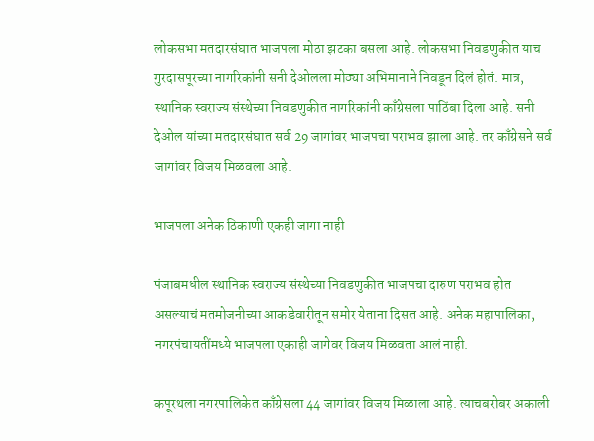लोकसभा मतदारसंघात भाजपला मोठा झटका बसला आहे. लोकसभा निवडणुकीत याच गुरदासपूरच्या नागरिकांनी सनी देओलला मोठ्या अभिमानाने निवडून दिलं होतं. मात्र, स्थानिक स्वराज्य संस्थेच्या निवडणुकीत नागरिकांनी काँग्रेसला पाठिंबा दिला आहे. सनी देओल यांच्या मतदारसंघात सर्व 29 जागांवर भाजपचा पराभव झाला आहे. तर काँग्रेसने सर्व जागांवर विजय मिळवला आहे.

भाजपला अनेक ठिकाणी एकही जागा नाही

पंजाबमधील स्थानिक स्वराज्य संस्थेच्या निवडणुकीत भाजपचा दारुण पराभव होत असल्याचं मतमोजनीच्या आकडेवारीतून समोर येताना दिसत आहे. अनेक महापालिका, नगरपंचायतींमध्ये भाजपला एकाही जागेवर विजय मिळवता आलं नाही.

कपूरथला नगरपालिकेत काँग्रेसला 44 जागांवर विजय मिळाला आहे. त्याचबरोबर अकाली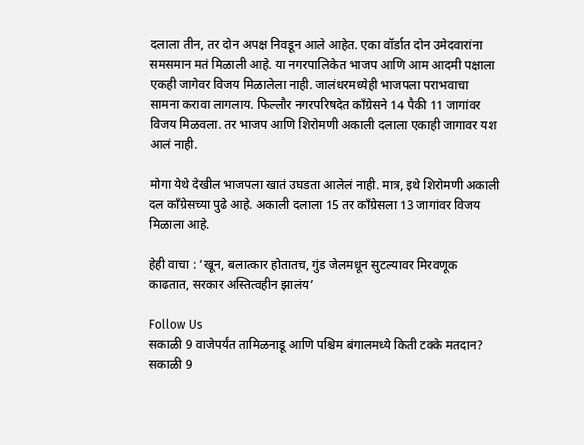दलाला तीन, तर दोन अपक्ष निवडून आले आहेत. एका वॉर्डात दोन उमेदवारांना समसमान मतं मिळाली आहे. या नगरपालिकेत भाजप आणि आम आदमी पक्षाला एकही जागेवर विजय मिळालेला नाही. जालंधरमध्येही भाजपला पराभवाचा सामना करावा लागलाय. फिल्लौर नगरपरिषदेत काँग्रेसने 14 पैकी 11 जागांवर विजय मिळवला. तर भाजप आणि शिरोमणी अकाली दलाला एकाही जागावर यश आलं नाही.

मोगा येथे देखील भाजपला खातं उघडता आलेलं नाही. मात्र, इथे शिरोमणी अकाली दल काँग्रेसच्या पुढे आहे. अकाली दलाला 15 तर काँग्रेसला 13 जागांवर विजय मिळाला आहे.

हेही वाचा : ‘खून, बलात्कार होतातच, गुंड जेलमधून सुटल्यावर मिरवणूक काढतात, सरकार अस्तित्वहीन झालंय’

Follow Us
सकाळी 9 वाजेपर्यंत तामिळनाडू आणि पश्चिम बंगालमध्ये किती टक्के मतदान?
सकाळी 9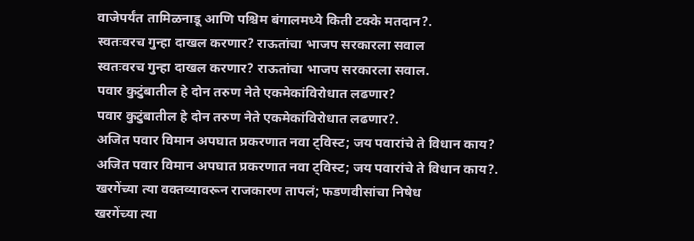वाजेपर्यंत तामिळनाडू आणि पश्चिम बंगालमध्ये किती टक्के मतदान?.
स्वतःवरच गुन्हा दाखल करणार? राऊतांचा भाजप सरकारला सवाल
स्वतःवरच गुन्हा दाखल करणार? राऊतांचा भाजप सरकारला सवाल.
पवार कुटुंबातील हे दोन तरुण नेते एकमेकांविरोधात लढणार?
पवार कुटुंबातील हे दोन तरुण नेते एकमेकांविरोधात लढणार?.
अजित पवार विमान अपघात प्रकरणात नवा ट्विस्ट; जय पवारांचे ते विधान काय?
अजित पवार विमान अपघात प्रकरणात नवा ट्विस्ट; जय पवारांचे ते विधान काय?.
खरगेंच्या त्या वक्तव्यावरून राजकारण तापलं; फडणवीसांचा निषेध
खरगेंच्या त्या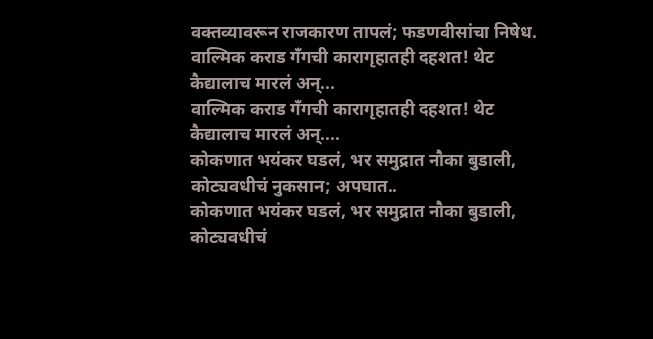वक्तव्यावरून राजकारण तापलं; फडणवीसांचा निषेध.
वाल्मिक कराड गँगची कारागृहातही दहशत! थेट कैद्यालाच मारलं अन्...
वाल्मिक कराड गँगची कारागृहातही दहशत! थेट कैद्यालाच मारलं अन्....
कोकणात भयंकर घडलं, भर समुद्रात नौका बुडाली, कोट्यवधीचं नुकसान; अपघात..
कोकणात भयंकर घडलं, भर समुद्रात नौका बुडाली, कोट्यवधीचं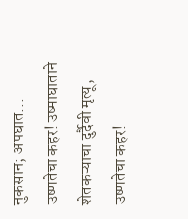नुकसान; अपघात...
उष्णतेचा कहर! उष्माघाताने शेतकऱ्याचा दुर्दैवी मृत्यू,
उष्णतेचा कहर!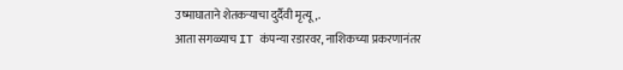उष्माघाताने शेतकऱ्याचा दुर्दैवी मृत्यू,.
आता सगळ्याच IT कंपन्या रडारवर, नाशिकच्या प्रकरणानंतर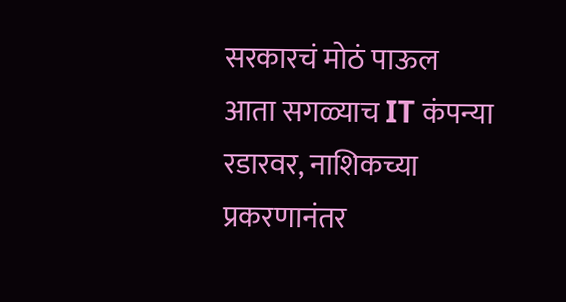सरकारचं मोठं पाऊल
आता सगळ्याच IT कंपन्या रडारवर, नाशिकच्या प्रकरणानंतर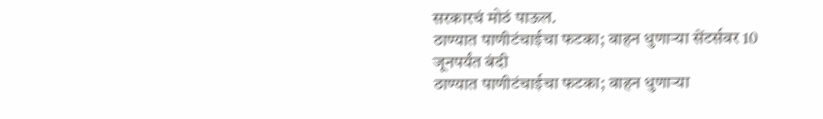सरकारचं मोठं पाऊल.
ठाण्यात पाणीटंचाईचा फटका; वाहन धुणाऱ्या सेंटर्सवर 10 जूनपर्यंत बंदी
ठाण्यात पाणीटंचाईचा फटका; वाहन धुणाऱ्या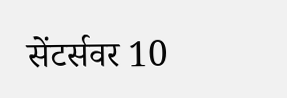सेंटर्सवर 10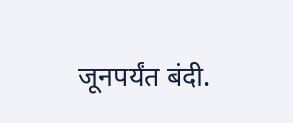जूनपर्यंत बंदी.